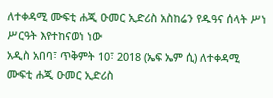ለተቀዳሚ ሙፍቲ ሐጂ ዑመር ኢድሪስ አስከሬን የዱዓና ሰላት ሥነ ሥርዓት እየተከናወነ ነው
አዲስ አበባ፣ ጥቅምት 10፣ 2018 (ኤፍ ኤም ሲ) ለተቀዳሚ ሙፍቲ ሐጂ ዑመር ኢድሪስ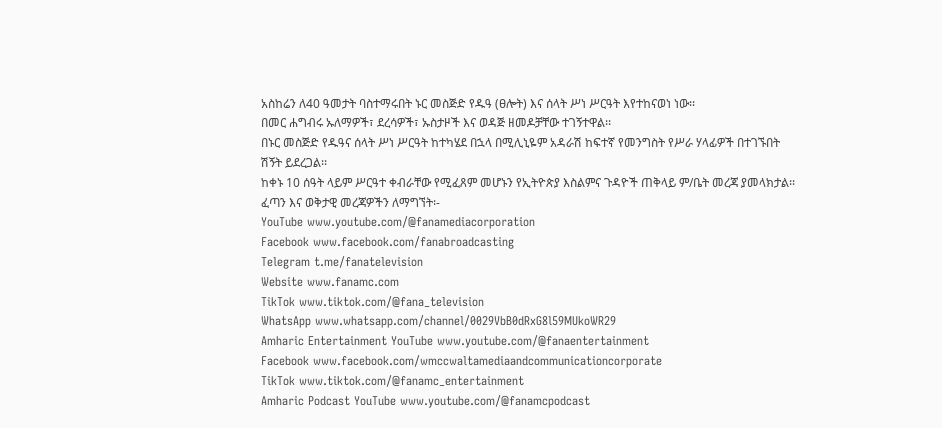አስከሬን ለ40 ዓመታት ባስተማሩበት ኑር መስጅድ የዱዓ (ፀሎት) እና ሰላት ሥነ ሥርዓት እየተከናወነ ነው፡፡
በመር ሐግብሩ ኡለማዎች፣ ደረሳዎች፣ ኡስታዞች እና ወዳጅ ዘመዶቻቸው ተገኝተዋል፡፡
በኑር መስጅድ የዱዓና ሰላት ሥነ ሥርዓት ከተካሄደ በኋላ በሚሊኒዬም አዳራሽ ከፍተኛ የመንግስት የሥራ ሃላፊዎች በተገኙበት ሽኝት ይደረጋል፡፡
ከቀኑ 10 ሰዓት ላይም ሥርዓተ ቀብራቸው የሚፈጸም መሆኑን የኢትዮጵያ እስልምና ጉዳዮች ጠቅላይ ም/ቤት መረጃ ያመላክታል፡፡
ፈጣን እና ወቅታዊ መረጃዎችን ለማግኘት፡-
YouTube www.youtube.com/@fanamediacorporation
Facebook www.facebook.com/fanabroadcasting
Telegram t.me/fanatelevision
Website www.fanamc.com
TikTok www.tiktok.com/@fana_television
WhatsApp www.whatsapp.com/channel/0029VbB0dRxG8l59MUkoWR29
Amharic Entertainment YouTube www.youtube.com/@fanaentertainment
Facebook www.facebook.com/wmccwaltamediaandcommunicationcorporate
TikTok www.tiktok.com/@fanamc_entertainment
Amharic Podcast YouTube www.youtube.com/@fanamcpodcast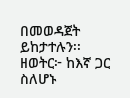በመወዳጀት ይከታተሉን፡፡
ዘወትር፦ ከእኛ ጋር ስለሆኑ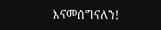እናመሰግናለን!